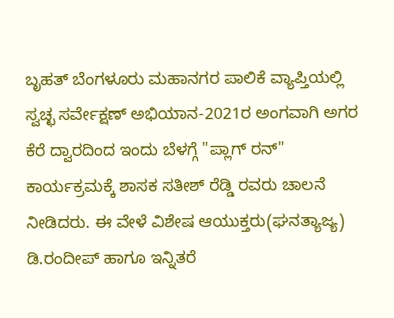ಬೃಹತ್ ಬೆಂಗಳೂರು ಮಹಾನಗರ ಪಾಲಿಕೆ ವ್ಯಾಪ್ತಿಯಲ್ಲಿ ಸ್ವಚ್ಛ ಸರ್ವೇಕ್ಷಣ್ ಅಭಿಯಾನ-2021ರ ಅಂಗವಾಗಿ ಅಗರ ಕೆರೆ ದ್ವಾರದಿಂದ ಇಂದು ಬೆಳಗ್ಗೆ "ಪ್ಲಾಗ್ ರನ್" ಕಾರ್ಯಕ್ರಮಕ್ಕೆ ಶಾಸಕ ಸತೀಶ್ ರೆಡ್ಡಿ ರವರು ಚಾಲನೆ ನೀಡಿದರು. ಈ ವೇಳೆ ವಿಶೇಷ ಆಯುಕ್ತರು(ಘನತ್ಯಾಜ್ಯ) ಡಿ.ರಂದೀಪ್ ಹಾಗೂ ಇನ್ನಿತರೆ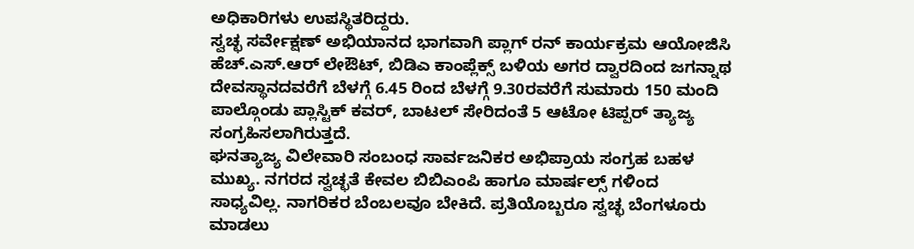ಅಧಿಕಾರಿಗಳು ಉಪಸ್ಥಿತರಿದ್ದರು.
ಸ್ವಚ್ಛ ಸರ್ವೇಕ್ಷಣ್ ಅಭಿಯಾನದ ಭಾಗವಾಗಿ ಪ್ಲಾಗ್ ರನ್ ಕಾರ್ಯಕ್ರಮ ಆಯೋಜಿಸಿ ಹೆಚ್.ಎಸ್.ಆರ್ ಲೇಔಟ್, ಬಿಡಿಎ ಕಾಂಪ್ಲೆಕ್ಸ್ ಬಳಿಯ ಅಗರ ದ್ವಾರದಿಂದ ಜಗನ್ನಾಥ ದೇವಸ್ಥಾನದವರೆಗೆ ಬೆಳಗ್ಗೆ 6.45 ರಿಂದ ಬೆಳಗ್ಗೆ 9.30ರವರೆಗೆ ಸುಮಾರು 150 ಮಂದಿ ಪಾಲ್ಗೊಂಡು ಪ್ಲಾಸ್ಟಿಕ್ ಕವರ್, ಬಾಟಲ್ ಸೇರಿದಂತೆ 5 ಆಟೋ ಟಿಪ್ಪರ್ ತ್ಯಾಜ್ಯ ಸಂಗ್ರಹಿಸಲಾಗಿರುತ್ತದೆ.
ಘನತ್ಯಾಜ್ಯ ವಿಲೇವಾರಿ ಸಂಬಂಧ ಸಾರ್ವಜನಿಕರ ಅಭಿಪ್ರಾಯ ಸಂಗ್ರಹ ಬಹಳ ಮುಖ್ಯ. ನಗರದ ಸ್ವಚ್ಛತೆ ಕೇವಲ ಬಿಬಿಎಂಪಿ ಹಾಗೂ ಮಾರ್ಷಲ್ಸ್ ಗಳಿಂದ ಸಾಧ್ಯವಿಲ್ಲ. ನಾಗರಿಕರ ಬೆಂಬಲವೂ ಬೇಕಿದೆ. ಪ್ರತಿಯೊಬ್ಬರೂ ಸ್ವಚ್ಛ ಬೆಂಗಳೂರು ಮಾಡಲು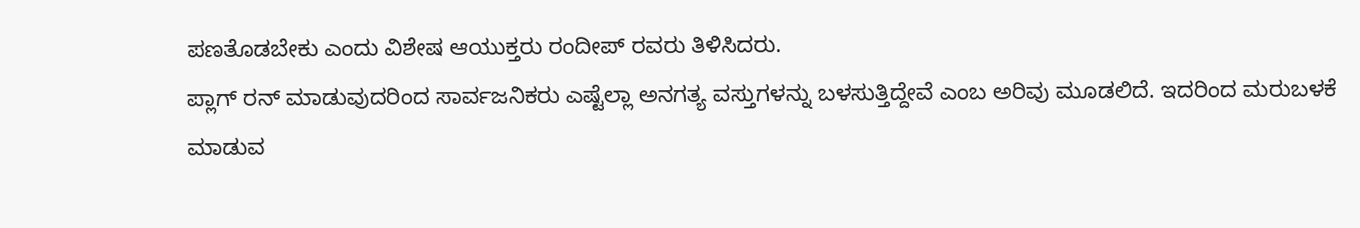ಪಣತೊಡಬೇಕು ಎಂದು ವಿಶೇಷ ಆಯುಕ್ತರು ರಂದೀಪ್ ರವರು ತಿಳಿಸಿದರು.
ಪ್ಲಾಗ್ ರನ್ ಮಾಡುವುದರಿಂದ ಸಾರ್ವಜನಿಕರು ಎಷ್ಟೆಲ್ಲಾ ಅನಗತ್ಯ ವಸ್ತುಗಳನ್ನು ಬಳಸುತ್ತಿದ್ದೇವೆ ಎಂಬ ಅರಿವು ಮೂಡಲಿದೆ. ಇದರಿಂದ ಮರುಬಳಕೆ ಮಾಡುವ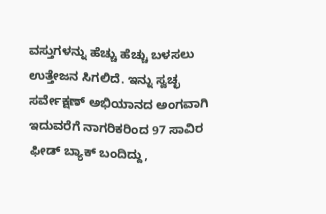ವಸ್ತುಗಳನ್ನು ಹೆಚ್ಚು ಹೆಚ್ಚು ಬಳಸಲು ಉತ್ತೇಜನ ಸಿಗಲಿದೆ. ಇನ್ನು ಸ್ವಚ್ಛ ಸರ್ವೇಕ್ಷಣ್ ಅಭಿಯಾನದ ಅಂಗವಾಗಿ ಇದುವರೆಗೆ ನಾಗರಿಕರಿಂದ 97 ಸಾವಿರ ಫೀಡ್ ಬ್ಯಾಕ್ ಬಂದಿದ್ದು,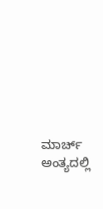ಮಾರ್ಚ್ ಅಂತ್ಯದಲ್ಲಿ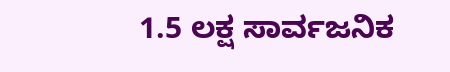1.5 ಲಕ್ಷ ಸಾರ್ವಜನಿಕ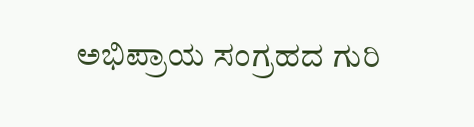ಅಭಿಪ್ರಾಯ ಸಂಗ್ರಹದ ಗುರಿ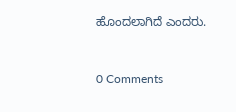ಹೊಂದಲಾಗಿದೆ ಎಂದರು.


0 Comments